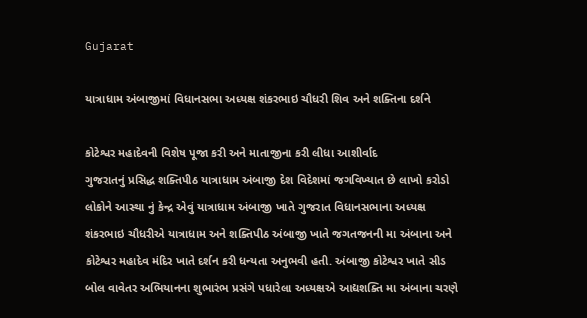Gujarat

યાત્રાધામ અંબાજીમાં વિધાનસભા અધ્યક્ષ શંકરભાઇ ચૌધરી શિવ અને શક્તિના દર્શને

કોટેશ્વર મહાદેવની વિશેષ પૂજા કરી અને માતાજીના કરી લીધા આશીર્વાદ
ગુજરાતનું પ્રસિદ્ધ શક્તિપીઠ યાત્રાધામ અંબાજી દેશ વિદેશમાં જગવિખ્યાત છે લાખો કરોડો લોકોને આસ્થા નું કેન્દ્ર એવું યાત્રાધામ અંબાજી ખાતે ગુજરાત વિધાનસભાના અધ્યક્ષ શંકરભાઇ ચૌધરીએ યાત્રાધામ અને શક્તિપીઠ અંબાજી ખાતે જગતજનની મા અંબાના અને કોટેશ્વર મહાદેવ મંદિર ખાતે દર્શન કરી ધન્યતા અનુભવી હતી. અંબાજી કોટેશ્વર ખાતે સીડ બોલ વાવેતર અભિયાનના શુભારંભ પ્રસંગે પધારેલા અધ્યક્ષએ આદ્યશક્તિ મા અંબાના ચરણે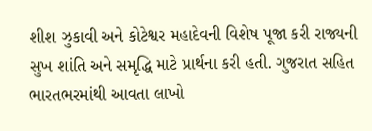શીશ ઝુકાવી અને કોટેશ્વર મહાદેવની વિશેષ પૂજા કરી રાજ્યની સુખ શાંતિ અને સમૃદ્ધિ માટે પ્રાર્થના કરી હતી. ગુજરાત સહિત ભારતભરમાંથી આવતા લાખો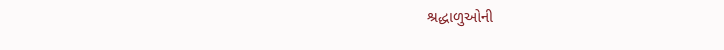શ્રદ્ધાળુઓની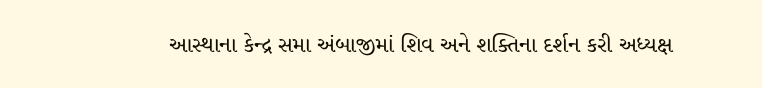આસ્થાના કેન્દ્ર સમા અંબાજીમાં શિવ અને શક્તિના દર્શન કરી અધ્યક્ષ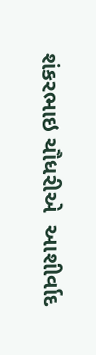શંકરભાઇ ચૌધરીએ  આશીર્વાદ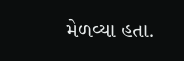મેળવ્યા હતા.